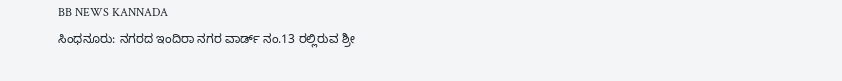BB NEWS KANNADA
ಸಿಂಧನೂರು: ನಗರದ ಇಂದಿರಾ ನಗರ ವಾರ್ಡ್ ನಂ.13 ರಲ್ಲಿರುವ ಶ್ರೀ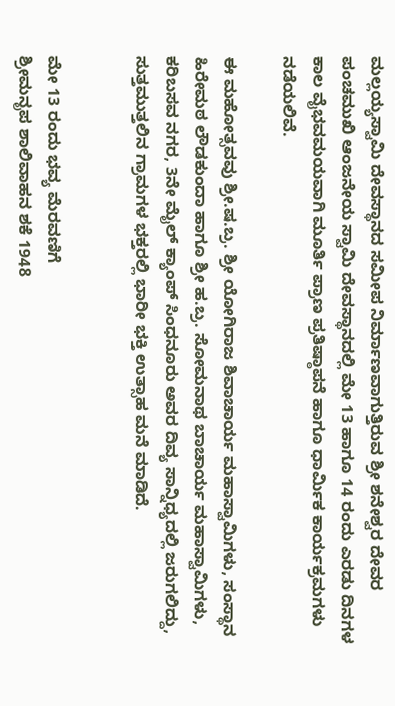ಮಲ್ಲಯ್ಯಸ್ವಾಮಿ ದೇವಸ್ಥಾನದ ಸಮೀಪ ನಿರ್ಮಾಣವಾಗುತ್ತಿರುವ ಶ್ರೀ ಶನೇಶ್ವರ ದೇವರ ಪಂಚಮುಖಿ ಆಂಜನೇಯ ಸ್ವಾಮಿ ದೇವಸ್ಥಾನದಲ್ಲಿ ಮೇ 13 ಹಾಗೂ 14 ರಂದು ಎರಡು ದಿನಗಳ ಕಾಲ ವೈಭವಮಯವಾಗಿ ಮೂರ್ತಿ ಪ್ರಾಣ ಪ್ರತಿಷ್ಠಾಪನೆ ಹಾಗೂ ಧಾರ್ಮಿಕ ಕಾರ್ಯಕ್ರಮಗಳು ನಡೆಯಲಿವೆ.

ಈ ಮಹೋತ್ಸವವು ಶ್ರೀ.ಷ.ಬ್ರ. ಶ್ರೀ ಯೋಗಿರಾಜ ಶಿವಾಚಾರ್ಯ ಮಹಾಸ್ವಾಮಿಗಳು, ಸಂಸ್ಥಾನ ಹಿರೇಮಠ ಲೌಡಕುಂದಾ ಹಾಗೂ ಶ್ರೀ ಹ.ಬ್ರ. ಸೋಮನಾಥ ಬಾಚಾರ್ಯ ಮಹಾಸ್ವಾಮಿಗಳು, ಕರಿಬಸವ ನಗರ, 3ನೇ ಮೈಲ್ ಕ್ಯಾಂಪ್ ಸಿಂಧನೂರು ಅವರ ದಿವ್ಯ ಸಾನ್ನಿಧ್ಯದಲ್ಲಿ ಜರುಗಲಿದ್ದು, ಸುತ್ತಮುತ್ತಲಿನ ಗ್ರಾಮಗಳ ಭಕ್ತರಲ್ಲಿ ಭಾರೀ ಭಕ್ತಿ ಉತ್ಸಾಹ ಮನೆ ಮಾಡಿದೆ.


ಮೇ 13 ರಂದು ಭವ್ಯ ಮೆರವಣಿಗೆ
ಶ್ರೀಮನೃಪ ಶಾಲಿವಾಹನ ಶಕೆ 1948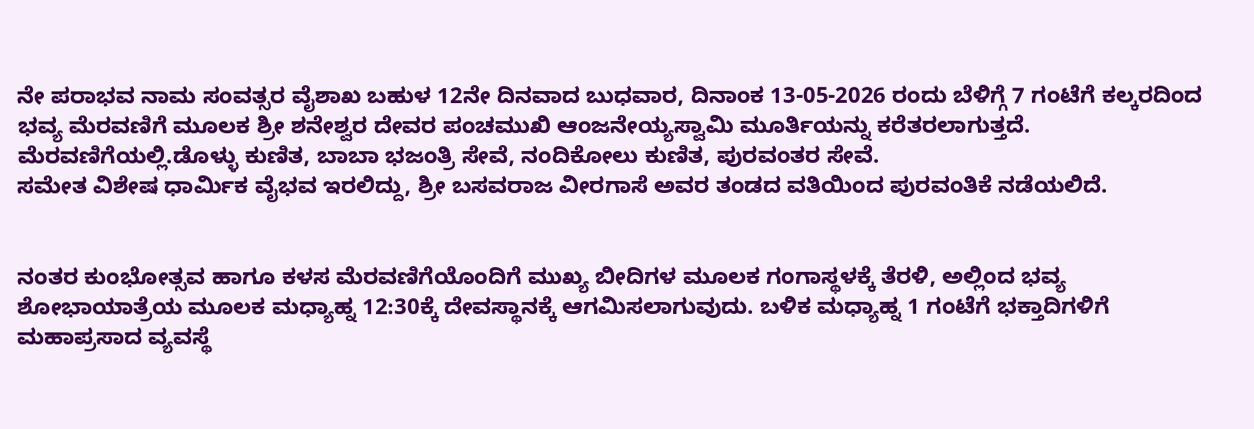ನೇ ಪರಾಭವ ನಾಮ ಸಂವತ್ಸರ ವೈಶಾಖ ಬಹುಳ 12ನೇ ದಿನವಾದ ಬುಧವಾರ, ದಿನಾಂಕ 13-05-2026 ರಂದು ಬೆಳಿಗ್ಗೆ 7 ಗಂಟೆಗೆ ಕಲ್ಕರದಿಂದ ಭವ್ಯ ಮೆರವಣಿಗೆ ಮೂಲಕ ಶ್ರೀ ಶನೇಶ್ವರ ದೇವರ ಪಂಚಮುಖಿ ಆಂಜನೇಯ್ಯಸ್ವಾಮಿ ಮೂರ್ತಿಯನ್ನು ಕರೆತರಲಾಗುತ್ತದೆ.
ಮೆರವಣಿಗೆಯಲ್ಲಿ.ಡೊಳ್ಳು ಕುಣಿತ, ಬಾಬಾ ಭಜಂತ್ರಿ ಸೇವೆ, ನಂದಿಕೋಲು ಕುಣಿತ, ಪುರವಂತರ ಸೇವೆ.
ಸಮೇತ ವಿಶೇಷ ಧಾರ್ಮಿಕ ವೈಭವ ಇರಲಿದ್ದು, ಶ್ರೀ ಬಸವರಾಜ ವೀರಗಾಸೆ ಅವರ ತಂಡದ ವತಿಯಿಂದ ಪುರವಂತಿಕೆ ನಡೆಯಲಿದೆ.


ನಂತರ ಕುಂಭೋತ್ಸವ ಹಾಗೂ ಕಳಸ ಮೆರವಣಿಗೆಯೊಂದಿಗೆ ಮುಖ್ಯ ಬೀದಿಗಳ ಮೂಲಕ ಗಂಗಾಸ್ಥಳಕ್ಕೆ ತೆರಳಿ, ಅಲ್ಲಿಂದ ಭವ್ಯ ಶೋಭಾಯಾತ್ರೆಯ ಮೂಲಕ ಮಧ್ಯಾಹ್ನ 12:30ಕ್ಕೆ ದೇವಸ್ಥಾನಕ್ಕೆ ಆಗಮಿಸಲಾಗುವುದು. ಬಳಿಕ ಮಧ್ಯಾಹ್ನ 1 ಗಂಟೆಗೆ ಭಕ್ತಾದಿಗಳಿಗೆ ಮಹಾಪ್ರಸಾದ ವ್ಯವಸ್ಥೆ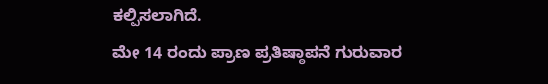ಕಲ್ಪಿಸಲಾಗಿದೆ.
ಮೇ 14 ರಂದು ಪ್ರಾಣ ಪ್ರತಿಷ್ಠಾಪನೆ ಗುರುವಾರ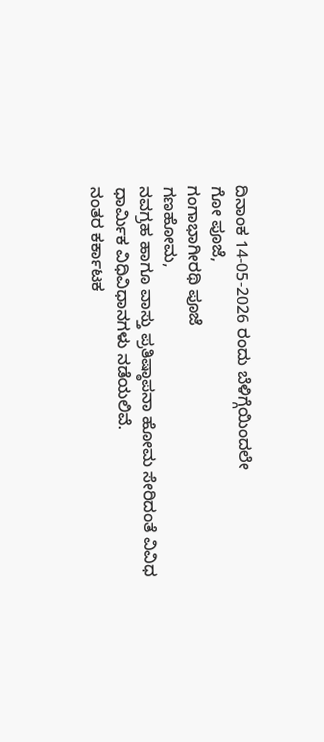ದಿನಾಂಕ 14-05-2026 ರಂದು ಬೆಳಿಗ್ಗೆಯಿಂದಲೇ
ಗೋ ಪೂಜೆ,
ಗಂಗಾಭಾಗೀರಥಿ ಪೂಜೆ
ಗಣಹೋಮ,
ನವಗ್ರಹ ಹಾಗೂ ವಾಸ್ತು ಪ್ರತಿಷ್ಠಾಪನಾ ಹೋಮ ಸೇರಿದಂತೆ ವಿವಿಧ ಧಾರ್ಮಿಕ ವಿಧಿವಿಧಾನಗಳು ನಡೆಯಲಿವೆ.
ನಂತರ ಕರ್ಕಾಟಕ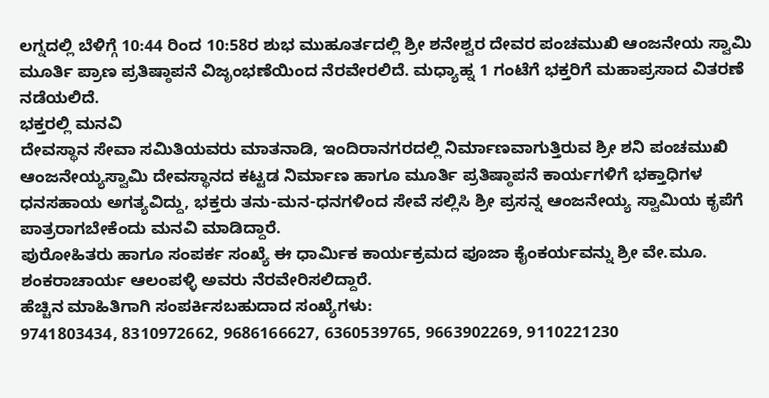ಲಗ್ನದಲ್ಲಿ ಬೆಳಿಗ್ಗೆ 10:44 ರಿಂದ 10:58ರ ಶುಭ ಮುಹೂರ್ತದಲ್ಲಿ ಶ್ರೀ ಶನೇಶ್ವರ ದೇವರ ಪಂಚಮುಖಿ ಆಂಜನೇಯ ಸ್ವಾಮಿ ಮೂರ್ತಿ ಪ್ರಾಣ ಪ್ರತಿಷ್ಠಾಪನೆ ವಿಜೃಂಭಣೆಯಿಂದ ನೆರವೇರಲಿದೆ. ಮಧ್ಯಾಹ್ನ 1 ಗಂಟೆಗೆ ಭಕ್ತರಿಗೆ ಮಹಾಪ್ರಸಾದ ವಿತರಣೆ ನಡೆಯಲಿದೆ.
ಭಕ್ತರಲ್ಲಿ ಮನವಿ
ದೇವಸ್ಥಾನ ಸೇವಾ ಸಮಿತಿಯವರು ಮಾತನಾಡಿ, ಇಂದಿರಾನಗರದಲ್ಲಿ ನಿರ್ಮಾಣವಾಗುತ್ತಿರುವ ಶ್ರೀ ಶನಿ ಪಂಚಮುಖಿ ಆಂಜನೇಯ್ಯಸ್ವಾಮಿ ದೇವಸ್ಥಾನದ ಕಟ್ಟಡ ನಿರ್ಮಾಣ ಹಾಗೂ ಮೂರ್ತಿ ಪ್ರತಿಷ್ಠಾಪನೆ ಕಾರ್ಯಗಳಿಗೆ ಭಕ್ತಾಧಿಗಳ ಧನಸಹಾಯ ಅಗತ್ಯವಿದ್ದು, ಭಕ್ತರು ತನು-ಮನ-ಧನಗಳಿಂದ ಸೇವೆ ಸಲ್ಲಿಸಿ ಶ್ರೀ ಪ್ರಸನ್ನ ಆಂಜನೇಯ್ಯ ಸ್ವಾಮಿಯ ಕೃಪೆಗೆ ಪಾತ್ರರಾಗಬೇಕೆಂದು ಮನವಿ ಮಾಡಿದ್ದಾರೆ.
ಪುರೋಹಿತರು ಹಾಗೂ ಸಂಪರ್ಕ ಸಂಖ್ಯೆ ಈ ಧಾರ್ಮಿಕ ಕಾರ್ಯಕ್ರಮದ ಪೂಜಾ ಕೈಂಕರ್ಯವನ್ನು ಶ್ರೀ ವೇ.ಮೂ. ಶಂಕರಾಚಾರ್ಯ ಆಲಂಪಳ್ಳಿ ಅವರು ನೆರವೇರಿಸಲಿದ್ದಾರೆ.
ಹೆಚ್ಚಿನ ಮಾಹಿತಿಗಾಗಿ ಸಂಪರ್ಕಿಸಬಹುದಾದ ಸಂಖ್ಯೆಗಳು:
9741803434, 8310972662, 9686166627, 6360539765, 9663902269, 9110221230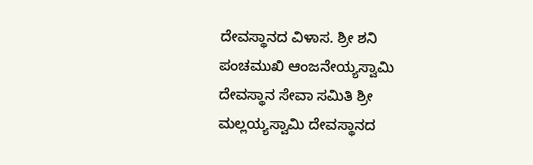ದೇವಸ್ಥಾನದ ವಿಳಾಸ. ಶ್ರೀ ಶನಿ ಪಂಚಮುಖಿ ಆಂಜನೇಯ್ಯಸ್ವಾಮಿ ದೇವಸ್ಥಾನ ಸೇವಾ ಸಮಿತಿ ಶ್ರೀ ಮಲ್ಲಯ್ಯಸ್ವಾಮಿ ದೇವಸ್ಥಾನದ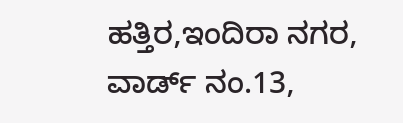ಹತ್ತಿರ,ಇಂದಿರಾ ನಗರ, ವಾರ್ಡ್ ನಂ.13,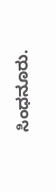ಸಿಂಧನೂರು.